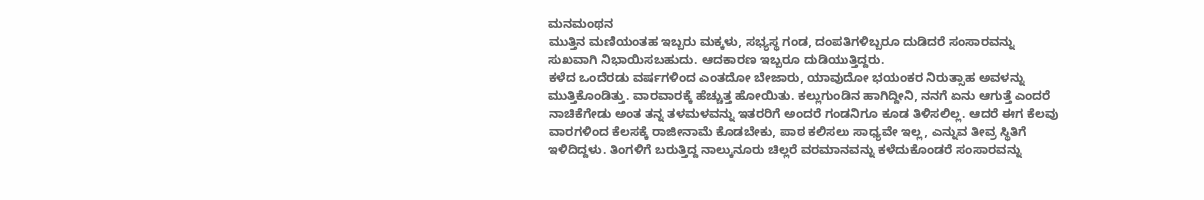ಮನಮಂಥನ
ಮುತ್ತಿನ ಮಣಿಯಂತಹ ಇಬ್ಬರು ಮಕ್ಕಳು, ಸಭ್ಯಸ್ಥ ಗಂಡ, ದಂಪತಿಗಳಿಬ್ಬರೂ ದುಡಿದರೆ ಸಂಸಾರವನ್ನು ಸುಖವಾಗಿ ನಿಭಾಯಿಸಬಹುದು. ಆದಕಾರಣ ಇಬ್ಬರೂ ದುಡಿಯುತ್ತಿದ್ದರು.
ಕಳೆದ ಒಂದೆರಡು ವರ್ಷಗಳಿಂದ ಎಂತದೋ ಬೇಜಾರು, ಯಾವುದೋ ಭಯಂಕರ ನಿರುತ್ಸಾಹ ಅವಳನ್ನು ಮುತ್ತಿಕೊಂಡಿತ್ತು. ವಾರವಾರಕ್ಕೆ ಹೆಚ್ಚುತ್ತ ಹೋಯಿತು. ಕಲ್ಲುಗುಂಡಿನ ಹಾಗಿದ್ದೀನಿ, ನನಗೆ ಏನು ಆಗುತ್ತೆ ಎಂದರೆ ನಾಚಿಕೆಗೇಡು ಅಂತ ತನ್ನ ತಳಮಳವನ್ನು ಇತರರಿಗೆ ಅಂದರೆ ಗಂಡನಿಗೂ ಕೂಡ ತಿಳಿಸಲಿಲ್ಲ. ಆದರೆ ಈಗ ಕೆಲವು ವಾರಗಳಿಂದ ಕೆಲಸಕ್ಕೆ ರಾಜೀನಾಮೆ ಕೊಡಬೇಕು, ಪಾಠ ಕಲಿಸಲು ಸಾಧ್ಯವೇ ಇಲ್ಲ, ಎನ್ನುವ ತೀವ್ರ ಸ್ಥಿತಿಗೆ ಇಳಿದಿದ್ದಳು. ತಿಂಗಳಿಗೆ ಬರುತ್ತಿದ್ದ ನಾಲ್ಕುನೂರು ಚಿಲ್ಲರೆ ವರಮಾನವನ್ನು ಕಳೆದುಕೊಂಡರೆ ಸಂಸಾರವನ್ನು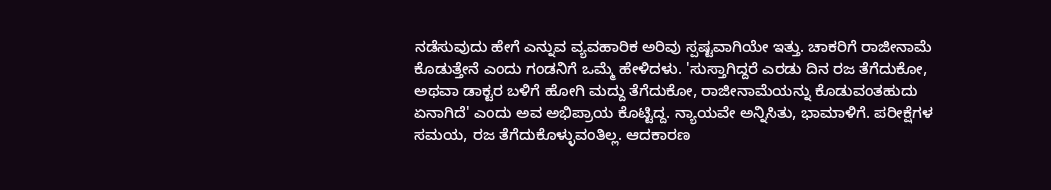ನಡೆಸುವುದು ಹೇಗೆ ಎನ್ನುವ ವ್ಯವಹಾರಿಕ ಅರಿವು ಸ್ಪಷ್ಟವಾಗಿಯೇ ಇತ್ತು. ಚಾಕರಿಗೆ ರಾಜೀನಾಮೆ ಕೊಡುತ್ತೇನೆ ಎಂದು ಗಂಡನಿಗೆ ಒಮ್ಮೆ ಹೇಳಿದಳು. 'ಸುಸ್ತಾಗಿದ್ದರೆ ಎರಡು ದಿನ ರಜ ತೆಗೆದುಕೋ, ಅಥವಾ ಡಾಕ್ಟರ ಬಳಿಗೆ ಹೋಗಿ ಮದ್ದು ತೆಗೆದುಕೋ, ರಾಜೀನಾಮೆಯನ್ನು ಕೊಡುವಂತಹುದು ಏನಾಗಿದೆ' ಎಂದು ಅವ ಅಭಿಪ್ರಾಯ ಕೊಟ್ಟಿದ್ದ. ನ್ಯಾಯವೇ ಅನ್ನಿಸಿತು, ಭಾಮಾಳಿಗೆ. ಪರೀಕ್ಷೆಗಳ ಸಮಯ, ರಜ ತೆಗೆದುಕೊಳ್ಳುವಂತಿಲ್ಲ. ಆದಕಾರಣ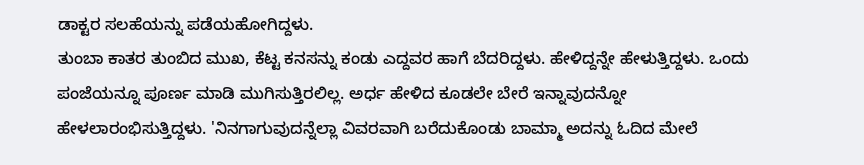ಡಾಕ್ಟರ ಸಲಹೆಯನ್ನು ಪಡೆಯಹೋಗಿದ್ದಳು.
ತುಂಬಾ ಕಾತರ ತುಂಬಿದ ಮುಖ, ಕೆಟ್ಟ ಕನಸನ್ನು ಕಂಡು ಎದ್ದವರ ಹಾಗೆ ಬೆದರಿದ್ದಳು. ಹೇಳಿದ್ದನ್ನೇ ಹೇಳುತ್ತಿದ್ದಳು. ಒಂದು ಪಂಜೆಯನ್ನೂ ಪೂರ್ಣ ಮಾಡಿ ಮುಗಿಸುತ್ತಿರಲಿಲ್ಲ. ಅರ್ಧ ಹೇಳಿದ ಕೂಡಲೇ ಬೇರೆ ಇನ್ನಾವುದನ್ನೋ ಹೇಳಲಾರಂಭಿಸುತ್ತಿದ್ದಳು. 'ನಿನಗಾಗುವುದನ್ನೆಲ್ಲಾ ವಿವರವಾಗಿ ಬರೆದುಕೊಂಡು ಬಾಮ್ಮಾ ಅದನ್ನು ಓದಿದ ಮೇಲೆ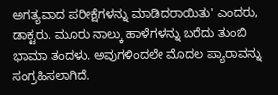ಅಗತ್ಯವಾದ ಪರೀಕ್ಷೆಗಳನ್ನು ಮಾಡಿದರಾಯಿತು' ಎಂದರು, ಡಾಕ್ಟರು. ಮೂರು ನಾಲ್ಕು ಹಾಳೆಗಳನ್ನು ಬರೆದು ತುಂಬಿ ಭಾಮಾ ತಂದಳು. ಅವುಗಳಿಂದಲೇ ಮೊದಲ ಪ್ಯಾರಾವನ್ನು ಸಂಗ್ರಹಿಸಲಾಗಿದೆ.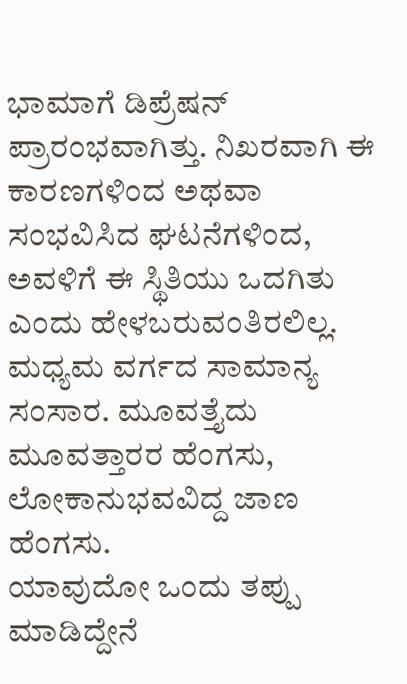ಭಾಮಾಗೆ ಡಿಪ್ರೆಷನ್ ಪ್ರಾರಂಭವಾಗಿತ್ತು. ನಿಖರವಾಗಿ ಈ ಕಾರಣಗಳಿಂದ ಅಥವಾ ಸಂಭವಿಸಿದ ಘಟನೆಗಳಿಂದ, ಅವಳಿಗೆ ಈ ಸ್ಥಿತಿಯು ಒದಗಿತು ಎಂದು ಹೇಳಬರುವಂತಿರಲಿಲ್ಲ. ಮಧ್ಯಮ ವರ್ಗದ ಸಾಮಾನ್ಯ ಸಂಸಾರ. ಮೂವತ್ತೈದು ಮೂವತ್ತಾರರ ಹೆಂಗಸು, ಲೋಕಾನುಭವವಿದ್ದ ಜಾಣ ಹೆಂಗಸು.
ಯಾವುದೋ ಒಂದು ತಪ್ಪು ಮಾಡಿದ್ದೇನೆ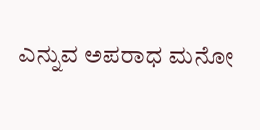ಎನ್ನುವ ಅಪರಾಧ ಮನೋ